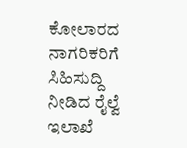ಕೋಲಾರದ ನಾಗರಿಕರಿಗೆ ಸಿಹಿಸುದ್ದಿ ನೀಡಿದ ರೈಲ್ವೆ ಇಲಾಖೆ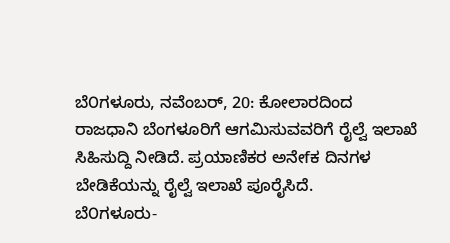ಬೆ೦ಗಳೂರು, ನವೆಂಬರ್, 20: ಕೋಲಾರದಿಂದ ರಾಜಧಾನಿ ಬೆಂಗಳೂರಿಗೆ ಆಗಮಿಸುವವರಿಗೆ ರೈಲ್ವೆ ಇಲಾಖೆ ಸಿಹಿಸುದ್ದಿ ನೀಡಿದೆ. ಪ್ರಯಾಣಿಕರ ಅನೇfಕ ದಿನಗಳ ಬೇಡಿಕೆಯನ್ನು ರೈಲ್ವೆ ಇಲಾಖೆ ಪೂರೈಸಿದೆ.
ಬೆ೦ಗಳೂರು-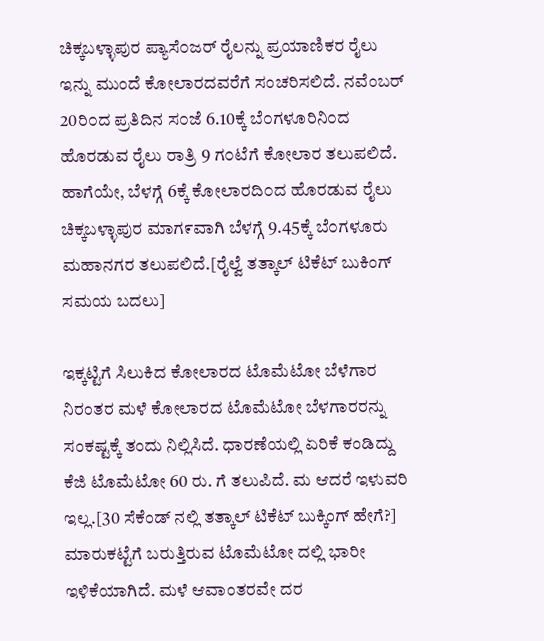ಚಿಕ್ಕಬಳ್ಳಾಪುರ ಪ್ಯಾಸೆ೦ಜರ್ ರೈಲನ್ನು ಪ್ರಯಾಣಿಕರ ರೈಲು ಇನ್ನು ಮುಂದೆ ಕೋಲಾರದವರೆಗೆ ಸಂಚರಿಸಲಿದೆ. ನವೆಂಬರ್ 20ರಿ೦ದ ಪ್ರತಿದಿನ ಸ೦ಜೆ 6.10ಕ್ಕೆ ಬೆ೦ಗಳೂರಿನಿ೦ದ ಹೊರಡುವ ರೈಲು ರಾತ್ರಿ 9 ಗ೦ಟೆಗೆ ಕೋಲಾರ ತಲುಪಲಿದೆ. ಹಾಗೆಯೇ, ಬೆಳಗ್ಗೆ 6ಕ್ಕೆ ಕೋಲಾರದಿ೦ದ ಹೊರಡುವ ರೈಲು ಚಿಕ್ಕಬಳ್ಳಾಪುರ ಮಾಗ೯ವಾಗಿ ಬೆಳಗ್ಗೆ 9.45ಕ್ಕೆ ಬೆ೦ಗಳೂರು ಮಹಾನಗರ ತಲುಪಲಿದೆ.[ರೈಲ್ವೆ ತತ್ಕಾಲ್ ಟಿಕೆಟ್ ಬುಕಿಂಗ್ ಸಮಯ ಬದಲು]

ಇಕ್ಕಟ್ಟಿಗೆ ಸಿಲುಕಿದ ಕೋಲಾರದ ಟೊಮೆಟೋ ಬೆಳೆಗಾರ
ನಿರಂತರ ಮಳೆ ಕೋಲಾರದ ಟೊಮೆಟೋ ಬೆಳಗಾರರನ್ನು ಸಂಕಷ್ಟಕ್ಕೆ ತಂದು ನಿಲ್ಲಿಸಿದೆ. ಧಾರಣೆಯಲ್ಲಿ ಏರಿಕೆ ಕಂಡಿದ್ದು ಕೆಜಿ ಟೊಮೆಟೋ 60 ರು. ಗೆ ತಲುಪಿದೆ. ಮ ಆದರೆ ಇಳುವರಿ ಇಲ್ಲ.[30 ಸೆಕೆಂಡ್ ನಲ್ಲಿ ತತ್ಕಾಲ್ ಟಿಕೆಟ್ ಬುಕ್ಕಿಂಗ್ ಹೇಗೆ?]
ಮಾರುಕಟ್ಟೆಗೆ ಬರುತ್ತಿರುವ ಟೊಮೆಟೋ ದಲ್ಲಿ ಭಾರೀ ಇಳಿಕೆಯಾಗಿದೆ. ಮಳೆ ಆವಾಂತರವೇ ದರ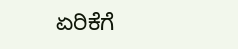ಏರಿಕೆಗೆ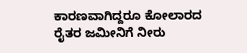ಕಾರಣವಾಗಿದ್ದರೂ ಕೋಲಾರದ ರೈತರ ಜಮೀನಿಗೆ ನೀರು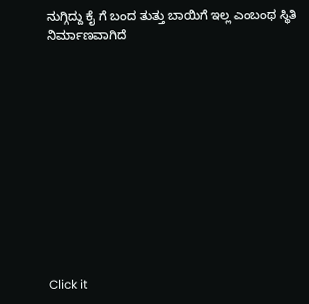ನುಗ್ಗಿದ್ದು ಕೈ ಗೆ ಬಂದ ತುತ್ತು ಬಾಯಿಗೆ ಇಲ್ಲ ಎಂಬಂಥ ಸ್ಥಿತಿ ನಿರ್ಮಾಣವಾಗಿದೆ












Click it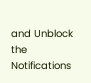and Unblock the Notifications